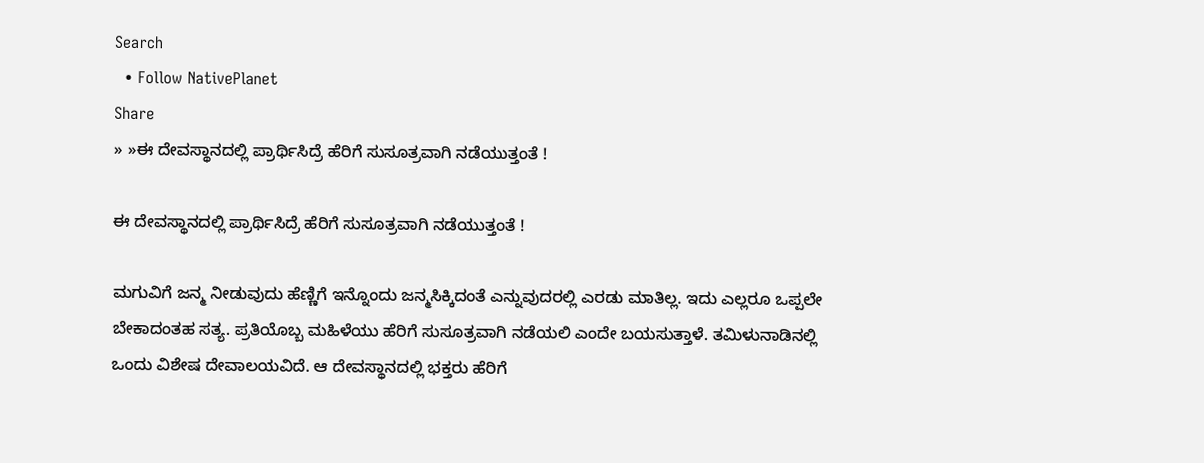Search
  • Follow NativePlanet
Share
» »ಈ ದೇವಸ್ಥಾನದಲ್ಲಿ ಪ್ರಾರ್ಥಿಸಿದ್ರೆ ಹೆರಿಗೆ ಸುಸೂತ್ರವಾಗಿ ನಡೆಯುತ್ತಂತೆ !

ಈ ದೇವಸ್ಥಾನದಲ್ಲಿ ಪ್ರಾರ್ಥಿಸಿದ್ರೆ ಹೆರಿಗೆ ಸುಸೂತ್ರವಾಗಿ ನಡೆಯುತ್ತಂತೆ !

ಮಗುವಿಗೆ ಜನ್ಮ ನೀಡುವುದು ಹೆಣ್ಣಿಗೆ ಇನ್ನೊಂದು ಜನ್ಮಸಿಕ್ಕಿದಂತೆ ಎನ್ನುವುದರಲ್ಲಿ ಎರಡು ಮಾತಿಲ್ಲ. ಇದು ಎಲ್ಲರೂ ಒಪ್ಪಲೇ ಬೇಕಾದಂತಹ ಸತ್ಯ. ಪ್ರತಿಯೊಬ್ಬ ಮಹಿಳೆಯು ಹೆರಿಗೆ ಸುಸೂತ್ರವಾಗಿ ನಡೆಯಲಿ ಎಂದೇ ಬಯಸುತ್ತಾಳೆ. ತಮಿಳುನಾಡಿನಲ್ಲಿ ಒಂದು ವಿಶೇಷ ದೇವಾಲಯವಿದೆ. ಆ ದೇವಸ್ಥಾನದಲ್ಲಿ ಭಕ್ತರು ಹೆರಿಗೆ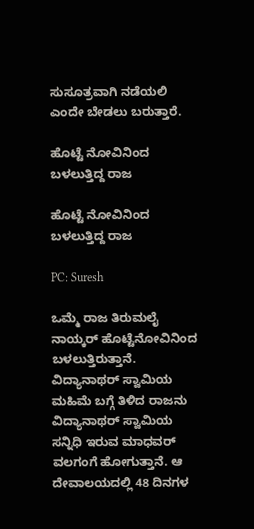ಸುಸೂತ್ರವಾಗಿ ನಡೆಯಲಿ ಎಂದೇ ಬೇಡಲು ಬರುತ್ತಾರೆ.

ಹೊಟ್ಟೆ ನೋವಿನಿಂದ ಬಳಲುತ್ತಿದ್ದ ರಾಜ

ಹೊಟ್ಟೆ ನೋವಿನಿಂದ ಬಳಲುತ್ತಿದ್ದ ರಾಜ

PC: Suresh

ಒಮ್ಮೆ ರಾಜ ತಿರುಮಲೈ ನಾಯ್ಕರ್ ಹೊಟ್ಟೆನೋವಿನಿಂದ ಬಳಲುತ್ತಿರುತ್ತಾನೆ. ವಿದ್ಯಾನಾಥರ್ ಸ್ವಾಮಿಯ ಮಹಿಮೆ ಬಗ್ಗೆ ತಿಳಿದ ರಾಜನು ವಿದ್ಯಾನಾಥರ್ ಸ್ವಾಮಿಯ ಸನ್ನಿಧಿ ಇರುವ ಮಾಧವರ್ ವಲಗಂಗೆ ಹೋಗುತ್ತಾನೆ. ಆ ದೇವಾಲಯದಲ್ಲಿ 48 ದಿನಗಳ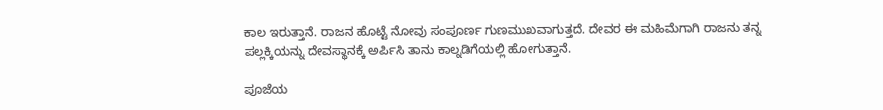ಕಾಲ ಇರುತ್ತಾನೆ. ರಾಜನ ಹೊಟ್ಟೆ ನೋವು ಸಂಪೂರ್ಣ ಗುಣಮುಖವಾಗುತ್ತದೆ. ದೇವರ ಈ ಮಹಿಮೆಗಾಗಿ ರಾಜನು ತನ್ನ ಪಲ್ಲಕ್ಕಿಯನ್ನು ದೇವಸ್ಥಾನಕ್ಕೆ ಅರ್ಪಿಸಿ ತಾನು ಕಾಲ್ನಡಿಗೆಯಲ್ಲಿ ಹೋಗುತ್ತಾನೆ.

ಪೂಜೆಯ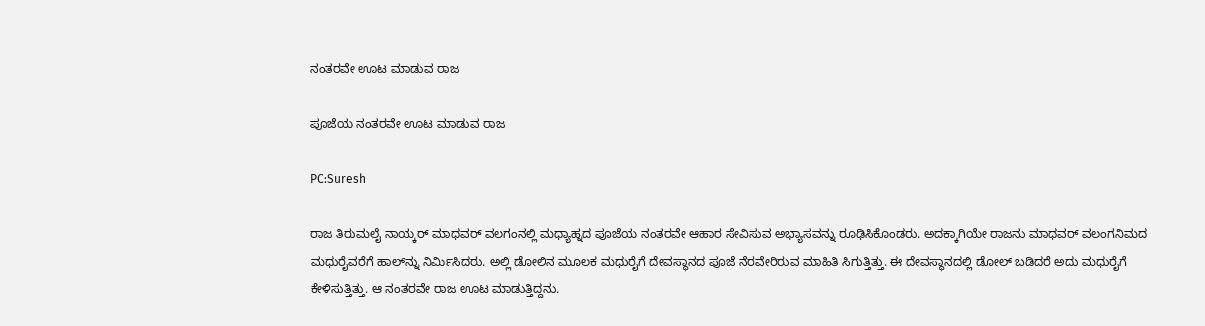ನಂತರವೇ ಊಟ ಮಾಡುವ ರಾಜ

ಪೂಜೆಯ ನಂತರವೇ ಊಟ ಮಾಡುವ ರಾಜ

PC:Suresh

ರಾಜ ತಿರುಮಲೈ ನಾಯ್ಕರ್ ಮಾಧವರ್ ವಲಗಂನಲ್ಲಿ ಮಧ್ಯಾಹ್ನದ ಪೂಜೆಯ ನಂತರವೇ ಆಹಾರ ಸೇವಿಸುವ ಅಭ್ಯಾಸವನ್ನು ರೂಢಿಸಿಕೊಂಡರು. ಅದಕ್ಕಾಗಿಯೇ ರಾಜನು ಮಾಧವರ್ ವಲಂಗನಿಮದ ಮಧುರೈವರೆಗೆ ಹಾಲ್‌ನ್ನು ನಿರ್ಮಿಸಿದರು. ಅಲ್ಲಿ ಡೋಲಿನ ಮೂಲಕ ಮಧುರೈಗೆ ದೇವಸ್ಥಾನದ ಪೂಜೆ ನೆರವೇರಿರುವ ಮಾಹಿತಿ ಸಿಗುತ್ತಿತ್ತು. ಈ ದೇವಸ್ಥಾನದಲ್ಲಿ ಡೋಲ್‌ ಬಡಿದರೆ ಅದು ಮಧುರೈಗೆ ಕೇಳಿಸುತ್ತಿತ್ತು. ಆ ನಂತರವೇ ರಾಜ ಊಟ ಮಾಡುತ್ತಿದ್ದನು.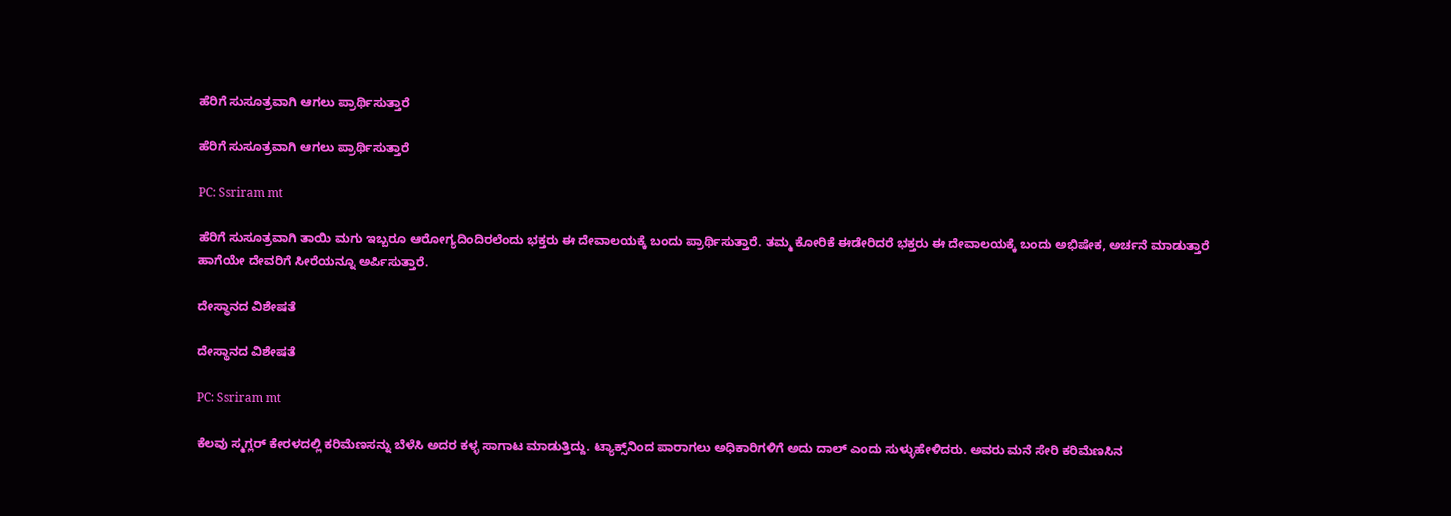ಹೆರಿಗೆ ಸುಸೂತ್ರವಾಗಿ ಆಗಲು ಪ್ರಾರ್ಥಿಸುತ್ತಾರೆ

ಹೆರಿಗೆ ಸುಸೂತ್ರವಾಗಿ ಆಗಲು ಪ್ರಾರ್ಥಿಸುತ್ತಾರೆ

PC: Ssriram mt

ಹೆರಿಗೆ ಸುಸೂತ್ರವಾಗಿ ತಾಯಿ ಮಗು ಇಬ್ಬರೂ ಆರೋಗ್ಯದಿಂದಿರಲೆಂದು ಭಕ್ತರು ಈ ದೇವಾಲಯಕ್ಕೆ ಬಂದು ಪ್ರಾರ್ಥಿಸುತ್ತಾರೆ. ತಮ್ಮ ಕೋರಿಕೆ ಈಡೇರಿದರೆ ಭಕ್ತರು ಈ ದೇವಾಲಯಕ್ಕೆ ಬಂದು ಅಭಿಷೇಕ, ಅರ್ಚನೆ ಮಾಡುತ್ತಾರೆ ಹಾಗೆಯೇ ದೇವರಿಗೆ ಸೀರೆಯನ್ನೂ ಅರ್ಪಿಸುತ್ತಾರೆ.

ದೇಸ್ಥಾನದ ವಿಶೇಷತೆ

ದೇಸ್ಥಾನದ ವಿಶೇಷತೆ

PC: Ssriram mt

ಕೆಲವು ಸ್ಮಗ್ಲರ್ ಕೇರಳದಲ್ಲಿ ಕರಿಮೆಣಸನ್ನು ಬೆಳೆಸಿ ಅದರ ಕಳ್ಳ ಸಾಗಾಟ ಮಾಡುತ್ತಿದ್ದು. ಟ್ಯಾಕ್ಸ್‌ನಿಂದ ಪಾರಾಗಲು ಅಧಿಕಾರಿಗಳಿಗೆ ಅದು ದಾಲ್ ಎಂದು ಸುಳ್ಳುಹೇಳಿದರು. ಅವರು ಮನೆ ಸೇರಿ ಕರಿಮೆಣಸಿನ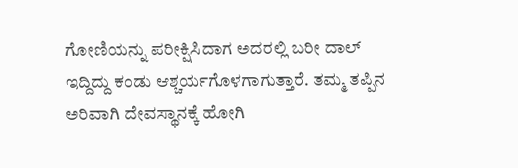ಗೋಣಿಯನ್ನು ಪರೀಕ್ಷಿಸಿದಾಗ ಅದರಲ್ಲಿ ಬರೀ ದಾಲ್‌ ಇದ್ದಿದ್ದು ಕಂಡು ಆಶ್ಚರ್ಯಗೊಳಗಾಗುತ್ತಾರೆ. ತಮ್ಮ ತಪ್ಪಿನ ಅರಿವಾಗಿ ದೇವಸ್ಥಾನಕ್ಕೆ ಹೋಗಿ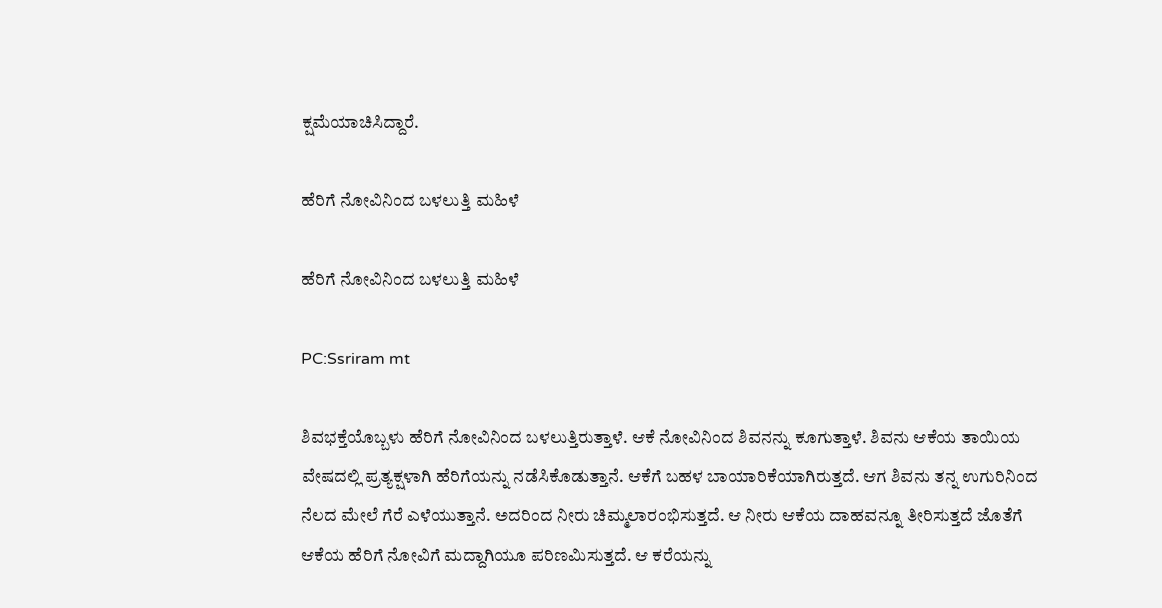ಕ್ಷಮೆಯಾಚಿಸಿದ್ದಾರೆ.

ಹೆರಿಗೆ ನೋವಿನಿಂದ ಬಳಲುತ್ತಿ ಮಹಿಳೆ

ಹೆರಿಗೆ ನೋವಿನಿಂದ ಬಳಲುತ್ತಿ ಮಹಿಳೆ

PC:Ssriram mt

ಶಿವಭಕ್ತೆಯೊಬ್ಬಳು ಹೆರಿಗೆ ನೋವಿನಿಂದ ಬಳಲುತ್ತಿರುತ್ತಾಳೆ. ಆಕೆ ನೋವಿನಿಂದ ಶಿವನನ್ನು ಕೂಗುತ್ತಾಳೆ. ಶಿವನು ಆಕೆಯ ತಾಯಿಯ ವೇಷದಲ್ಲಿ ಪ್ರತ್ಯಕ್ಷಳಾಗಿ ಹೆರಿಗೆಯನ್ನು ನಡೆಸಿಕೊಡುತ್ತಾನೆ. ಆಕೆಗೆ ಬಹಳ ಬಾಯಾರಿಕೆಯಾಗಿರುತ್ತದೆ. ಆಗ ಶಿವನು ತನ್ನ ಉಗುರಿನಿಂದ ನೆಲದ ಮೇಲೆ ಗೆರೆ ಎಳೆಯುತ್ತಾನೆ. ಅದರಿಂದ ನೀರು ಚಿಮ್ಮಲಾರಂಭಿಸುತ್ತದೆ. ಆ ನೀರು ಆಕೆಯ ದಾಹವನ್ನೂ ತೀರಿಸುತ್ತದೆ ಜೊತೆಗೆ ಆಕೆಯ ಹೆರಿಗೆ ನೋವಿಗೆ ಮದ್ದಾಗಿಯೂ ಪರಿಣಮಿಸುತ್ತದೆ. ಆ ಕರೆಯನ್ನು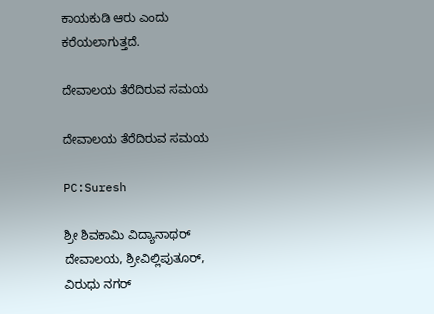ಕಾಯಕುಡಿ ಆರು ಎಂದು ಕರೆಯಲಾಗುತ್ತದೆ.

ದೇವಾಲಯ ತೆರೆದಿರುವ ಸಮಯ

ದೇವಾಲಯ ತೆರೆದಿರುವ ಸಮಯ

PC:Suresh

ಶ್ರೀ ಶಿವಕಾಮಿ ವಿದ್ಯಾನಾಥರ್ ದೇವಾಲಯ, ಶ್ರೀವಿಲ್ಲಿಪುತೂರ್, ವಿರುಧು ನಗರ್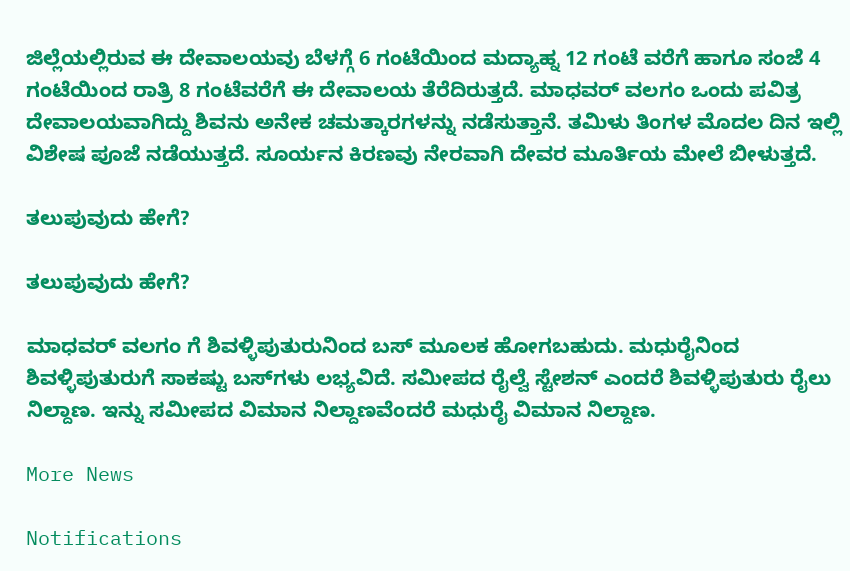ಜಿಲ್ಲೆಯಲ್ಲಿರುವ ಈ ದೇವಾಲಯವು ಬೆಳಗ್ಗೆ 6 ಗಂಟೆಯಿಂದ ಮದ್ಯಾಹ್ನ 12 ಗಂಟೆ ವರೆಗೆ ಹಾಗೂ ಸಂಜೆ 4 ಗಂಟೆಯಿಂದ ರಾತ್ರಿ 8 ಗಂಟೆವರೆಗೆ ಈ ದೇವಾಲಯ ತೆರೆದಿರುತ್ತದೆ. ಮಾಧವರ್ ವಲಗಂ ಒಂದು ಪವಿತ್ರ ದೇವಾಲಯವಾಗಿದ್ದು ಶಿವನು ಅನೇಕ ಚಮತ್ಕಾರಗಳನ್ನು ನಡೆಸುತ್ತಾನೆ. ತಮಿಳು ತಿಂಗಳ ಮೊದಲ ದಿನ ಇಲ್ಲಿ ವಿಶೇಷ ಪೂಜೆ ನಡೆಯುತ್ತದೆ. ಸೂರ್ಯನ ಕಿರಣವು ನೇರವಾಗಿ ದೇವರ ಮೂರ್ತಿಯ ಮೇಲೆ ಬೀಳುತ್ತದೆ.

ತಲುಪುವುದು ಹೇಗೆ?

ತಲುಪುವುದು ಹೇಗೆ?

ಮಾಧವರ್ ವಲಗಂ ಗೆ ಶಿವಳ್ಳಿಪುತುರುನಿಂದ ಬಸ್‌ ಮೂಲಕ ಹೋಗಬಹುದು. ಮಧುರೈನಿಂದ ಶಿವಳ್ಳಿಪುತುರುಗೆ ಸಾಕಷ್ಟು ಬಸ್‌ಗಳು ಲಭ್ಯವಿದೆ. ಸಮೀಪದ ರೈಲ್ವೆ ಸ್ಟೇಶನ್ ಎಂದರೆ ಶಿವಳ್ಳಿಪುತುರು ರೈಲು ನಿಲ್ದಾಣ. ಇನ್ನು ಸಮೀಪದ ವಿಮಾನ ನಿಲ್ದಾಣವೆಂದರೆ ಮಧುರೈ ವಿಮಾನ ನಿಲ್ದಾಣ.

More News

Notifications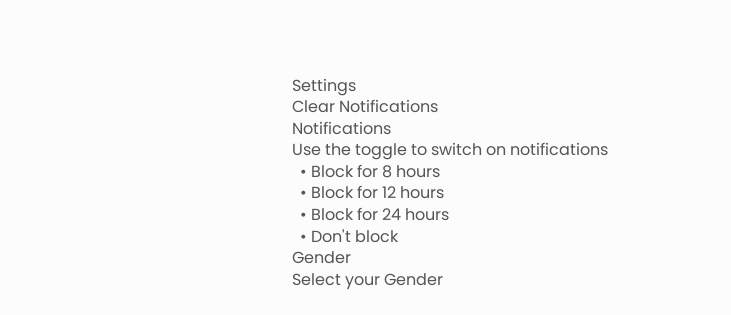Settings
Clear Notifications
Notifications
Use the toggle to switch on notifications
  • Block for 8 hours
  • Block for 12 hours
  • Block for 24 hours
  • Don't block
Gender
Select your Gender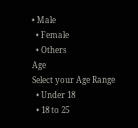• Male
  • Female
  • Others
Age
Select your Age Range
  • Under 18
  • 18 to 25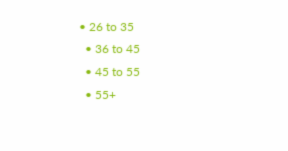• 26 to 35
  • 36 to 45
  • 45 to 55
  • 55+